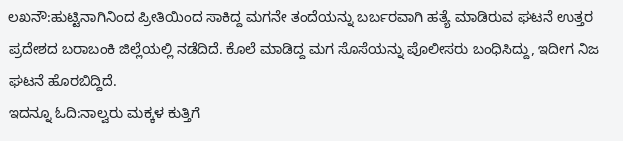ಲಖನೌ:ಹುಟ್ಟಿನಾಗಿನಿಂದ ಪ್ರೀತಿಯಿಂದ ಸಾಕಿದ್ದ ಮಗನೇ ತಂದೆಯನ್ನು ಬರ್ಬರವಾಗಿ ಹತ್ಯೆ ಮಾಡಿರುವ ಘಟನೆ ಉತ್ತರ ಪ್ರದೇಶದ ಬರಾಬಂಕಿ ಜಿಲ್ಲೆಯಲ್ಲಿ ನಡೆದಿದೆ. ಕೊಲೆ ಮಾಡಿದ್ದ ಮಗ ಸೊಸೆಯನ್ನು ಪೊಲೀಸರು ಬಂಧಿಸಿದ್ದು, ಇದೀಗ ನಿಜ ಘಟನೆ ಹೊರಬಿದ್ದಿದೆ.
ಇದನ್ನೂ ಓದಿ:ನಾಲ್ವರು ಮಕ್ಕಳ ಕುತ್ತಿಗೆ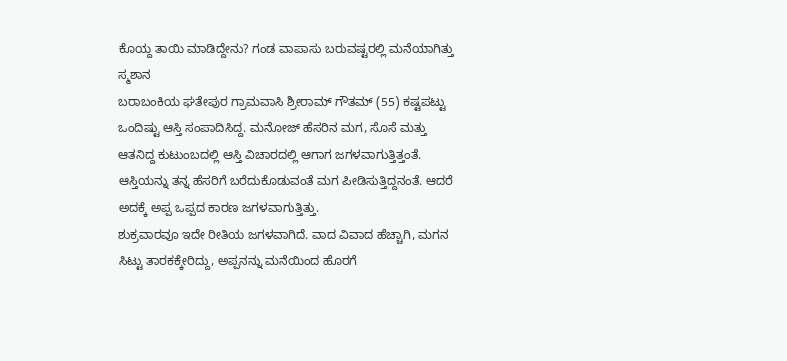ಕೊಯ್ದ ತಾಯಿ ಮಾಡಿದ್ದೇನು? ಗಂಡ ವಾಪಾಸು ಬರುವಷ್ಟರಲ್ಲಿ ಮನೆಯಾಗಿತ್ತು ಸ್ಮಶಾನ
ಬರಾಬಂಕಿಯ ಘತೇಪುರ ಗ್ರಾಮವಾಸಿ ಶ್ರೀರಾಮ್ ಗೌತಮ್ (55) ಕಷ್ಟಪಟ್ಟು ಒಂದಿಷ್ಟು ಆಸ್ತಿ ಸಂಪಾದಿಸಿದ್ದ. ಮನೋಜ್ ಹೆಸರಿನ ಮಗ, ಸೊಸೆ ಮತ್ತು ಆತನಿದ್ದ ಕುಟುಂಬದಲ್ಲಿ ಆಸ್ತಿ ವಿಚಾರದಲ್ಲಿ ಆಗಾಗ ಜಗಳವಾಗುತ್ತಿತ್ತಂತೆ. ಆಸ್ತಿಯನ್ನು ತನ್ನ ಹೆಸರಿಗೆ ಬರೆದುಕೊಡುವಂತೆ ಮಗ ಪೀಡಿಸುತ್ತಿದ್ದನಂತೆ. ಆದರೆ ಅದಕ್ಕೆ ಅಪ್ಪ ಒಪ್ಪದ ಕಾರಣ ಜಗಳವಾಗುತ್ತಿತ್ತು.
ಶುಕ್ರವಾರವೂ ಇದೇ ರೀತಿಯ ಜಗಳವಾಗಿದೆ. ವಾದ ವಿವಾದ ಹೆಚ್ಚಾಗಿ, ಮಗನ ಸಿಟ್ಟು ತಾರಕಕ್ಕೇರಿದ್ದು, ಅಪ್ಪನನ್ನು ಮನೆಯಿಂದ ಹೊರಗೆ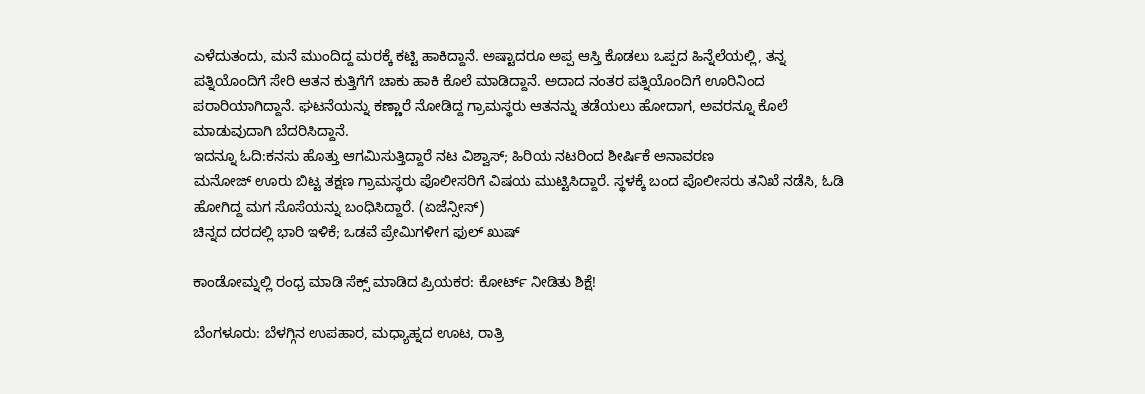ಎಳೆದುತಂದು, ಮನೆ ಮುಂದಿದ್ದ ಮರಕ್ಕೆ ಕಟ್ಟಿ ಹಾಕಿದ್ದಾನೆ. ಅಷ್ಟಾದರೂ ಅಪ್ಪ ಆಸ್ತಿ ಕೊಡಲು ಒಪ್ಪದ ಹಿನ್ನೆಲೆಯಲ್ಲಿ, ತನ್ನ ಪತ್ನಿಯೊಂದಿಗೆ ಸೇರಿ ಆತನ ಕುತ್ತಿಗೆಗೆ ಚಾಕು ಹಾಕಿ ಕೊಲೆ ಮಾಡಿದ್ದಾನೆ. ಅದಾದ ನಂತರ ಪತ್ನಿಯೊಂದಿಗೆ ಊರಿನಿಂದ ಪರಾರಿಯಾಗಿದ್ದಾನೆ. ಘಟನೆಯನ್ನು ಕಣ್ಣಾರೆ ನೋಡಿದ್ದ ಗ್ರಾಮಸ್ಥರು ಆತನನ್ನು ತಡೆಯಲು ಹೋದಾಗ, ಅವರನ್ನೂ ಕೊಲೆ ಮಾಡುವುದಾಗಿ ಬೆದರಿಸಿದ್ದಾನೆ.
ಇದನ್ನೂ ಓದಿ:ಕನಸು ಹೊತ್ತು ಆಗಮಿಸುತ್ತಿದ್ದಾರೆ ನಟ ವಿಶ್ವಾಸ್; ಹಿರಿಯ ನಟರಿಂದ ಶೀರ್ಷಿಕೆ ಅನಾವರಣ
ಮನೋಜ್ ಊರು ಬಿಟ್ಟ ತಕ್ಷಣ ಗ್ರಾಮಸ್ಥರು ಪೊಲೀಸರಿಗೆ ವಿಷಯ ಮುಟ್ಟಿಸಿದ್ದಾರೆ. ಸ್ಥಳಕ್ಕೆ ಬಂದ ಪೊಲೀಸರು ತನಿಖೆ ನಡೆಸಿ, ಓಡಿ ಹೋಗಿದ್ದ ಮಗ ಸೊಸೆಯನ್ನು ಬಂಧಿಸಿದ್ದಾರೆ. (ಏಜೆನ್ಸೀಸ್)
ಚಿನ್ನದ ದರದಲ್ಲಿ ಭಾರಿ ಇಳಿಕೆ; ಒಡವೆ ಪ್ರೇಮಿಗಳೀಗ ಫುಲ್ ಖುಷ್

ಕಾಂಡೋಮ್ನಲ್ಲಿ ರಂಧ್ರ ಮಾಡಿ ಸೆಕ್ಸ್ ಮಾಡಿದ ಪ್ರಿಯಕರ: ಕೋರ್ಟ್ ನೀಡಿತು ಶಿಕ್ಷೆ!

ಬೆಂಗಳೂರು: ಬೆಳಗ್ಗಿನ ಉಪಹಾರ, ಮಧ್ಯಾಹ್ನದ ಊಟ, ರಾತ್ರಿ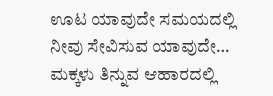ಊಟ ಯಾವುದೇ ಸಮಯದಲ್ಲಿ ನೀವು ಸೇವಿಸುವ ಯಾವುದೇ…
ಮಕ್ಕಳು ತಿನ್ನುವ ಆಹಾರದಲ್ಲಿ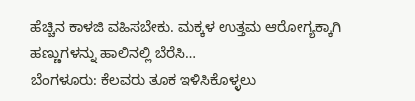ಹೆಚ್ಚಿನ ಕಾಳಜಿ ವಹಿಸಬೇಕು. ಮಕ್ಕಳ ಉತ್ತಮ ಆರೋಗ್ಯಕ್ಕಾಗಿ ಹಣ್ಣುಗಳನ್ನು ಹಾಲಿನಲ್ಲಿ ಬೆರೆಸಿ…
ಬೆಂಗಳೂರು: ಕೆಲವರು ತೂಕ ಇಳಿಸಿಕೊಳ್ಳಲು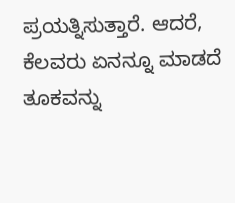ಪ್ರಯತ್ನಿಸುತ್ತಾರೆ. ಆದರೆ, ಕೆಲವರು ಏನನ್ನೂ ಮಾಡದೆ ತೂಕವನ್ನು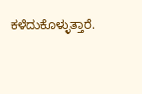ಕಳೆದುಕೊಳ್ಳುತ್ತಾರೆ.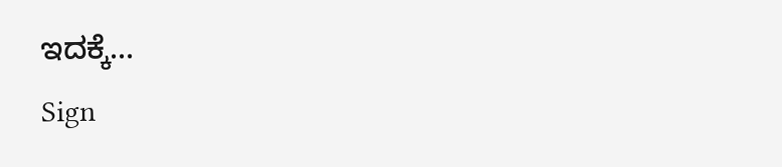ಇದಕ್ಕೆ…
Sign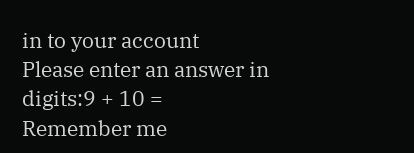in to your account
Please enter an answer in digits:9 + 10 =
Remember me